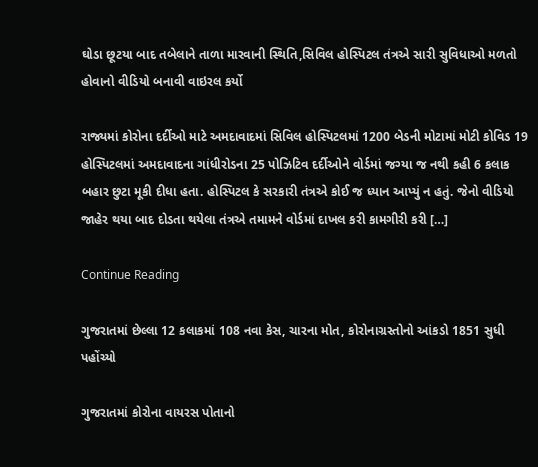ઘોડા છૂટયા બાદ તબેલાને તાળા મારવાની સ્થિતિ,સિવિલ હોસ્પિટલ તંત્રએ સારી સુવિધાઓ મળતો હોવાનો વીડિયો બનાવી વાઇરલ કર્યો

રાજ્યમાં કોરોના દર્દીઓ માટે અમદાવાદમાં સિવિલ હોસ્પિટલમાં 1200 બેડની મોટામાં મોટી કોવિડ 19 હોસ્પિટલમાં અમદાવાદના ગાંધીરોડના 25 પોઝિટિવ દર્દીઓને વોર્ડમાં જગ્યા જ નથી કહી 6 કલાક બહાર છુટા મૂકી દીધા હતા. હોસ્પિટલ કે સરકારી તંત્રએ કોઈ જ ધ્યાન આપ્યું ન હતું. જેનો વીડિયો જાહેર થયા બાદ દોડતા થયેલા તંત્રએ તમામને વોર્ડમાં દાખલ કરી કામગીરી કરી […]

Continue Reading

ગુજરાતમાં છેલ્લા 12 કલાકમાં 108 નવા કેસ, ચારના મોત, કોરોનાગ્રસ્તોનો આંકડો 1851 સુધી પહોંચ્યો

ગુજરાતમાં કોરોના વાયરસ પોતાનો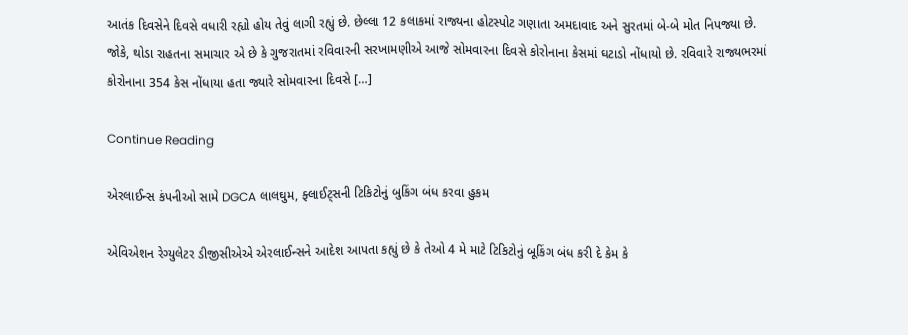આતંક દિવસેને દિવસે વધારી રહ્યો હોય તેવું લાગી રહ્યું છે. છેલ્લા 12 કલાકમાં રાજ્યના હોટસ્પોટ ગણાતા અમદાવાદ અને સુરતમાં બે-બે મોત નિપજ્યા છે. જોકે, થોડા રાહતના સમાચાર એ છે કે ગુજરાતમાં રવિવારની સરખામણીએ આજે સોમવારના દિવસે કોરોનાના કેસમાં ઘટાડો નોંધાયો છે. રવિવારે રાજ્યભરમાં કોરોનાના 354 કેસ નોંધાયા હતા જ્યારે સોમવારના દિવસે […]

Continue Reading

એરલાઈન્સ કંપનીઓ સામે DGCA લાલઘુમ, ફ્લાઈટ્સની ટિકિટોનું બુકિંગ બંધ કરવા હુકમ

એવિએશન રેગ્યુલેટર ડીજીસીએએ એરલાઈન્સને આદેશ આપતા કહ્યું છે કે તેઓ 4 મે માટે ટિકિટોનું બૂકિંગ બંધ કરી દે કેમ કે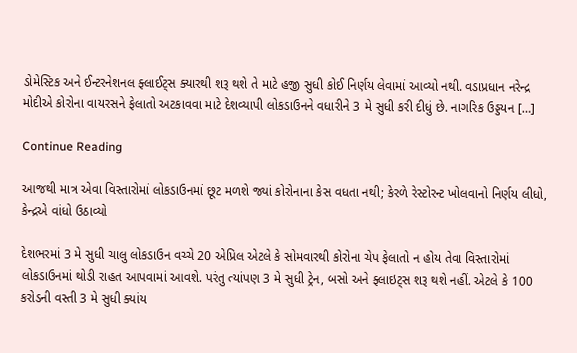ડોમેસ્ટિક અને ઈન્ટરનેશનલ ફ્લાઈટ્સ ક્યારથી શરૂ થશે તે માટે હજી સુધી કોઈ નિર્ણય લેવામાં આવ્યો નથી. વડાપ્રધાન નરેન્દ્ર મોદીએ કોરોના વાયરસને ફેલાતો અટકાવવા માટે દેશવ્યાપી લોકડાઉનને વધારીને 3 મે સુધી કરી દીધું છે. નાગરિક ઉડ્ડયન […]

Continue Reading

આજથી માત્ર એવા વિસ્તારોમાં લોકડાઉનમાં છૂટ મળશે જ્યાં કોરોનાના કેસ વધતા નથી; કેરળે રેસ્ટોરન્ટ ખોલવાનો નિર્ણય લીધો, કેન્દ્રએ વાંધો ઉઠાવ્યો

દેશભરમાં 3 મે સુધી ચાલુ લોકડાઉન વચ્ચે 20 એપ્રિલ એટલે કે સોમવારથી કોરોના ચેપ ફેલાતો ન હોય તેવા વિસ્તારોમાં લોકડાઉનમાં થોડી રાહત આપવામાં આવશે. પરંતુ ત્યાંપણ 3 મે સુધી ટ્રેન, બસો અને ફ્લાઇટ્સ શરૂ થશે નહીં. એટલે કે 100 કરોડની વસ્તી 3 મે સુધી ક્યાંય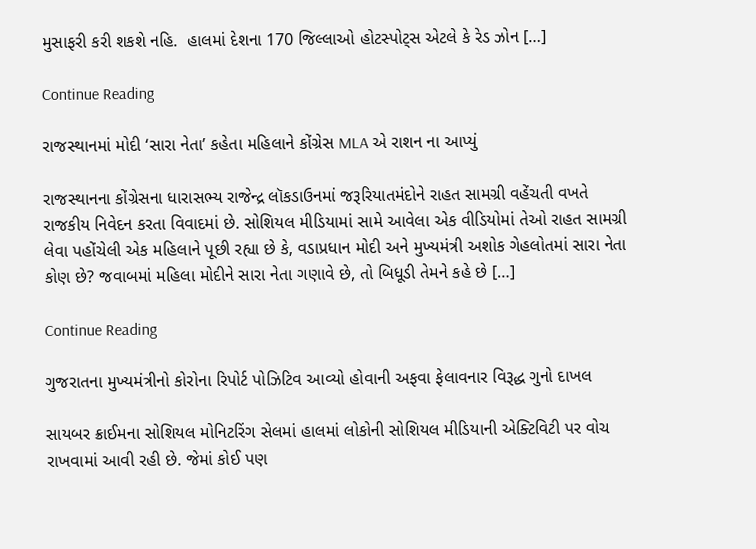મુસાફરી કરી શકશે નહિ.  હાલમાં દેશના 170 જિલ્લાઓ હોટસ્પોટ્સ એટલે કે રેડ ઝોન […]

Continue Reading

રાજસ્થાનમાં મોદી ‘સારા નેતા’ કહેતા મહિલાને કોંગ્રેસ MLA એ રાશન ના આપ્યું

રાજસ્થાનના કોંગ્રેસના ધારાસભ્ય રાજેન્દ્ર લૉકડાઉનમાં જરૂરિયાતમંદોને રાહત સામગ્રી વહેંચતી વખતે રાજકીય નિવેદન કરતા વિવાદમાં છે. સોશિયલ મીડિયામાં સામે આવેલા એક વીડિયોમાં તેઓ રાહત સામગ્રી લેવા પહોંચેલી એક મહિલાને પૂછી રહ્યા છે કે, વડાપ્રધાન મોદી અને મુખ્યમંત્રી અશોક ગેહલોતમાં સારા નેતા કોણ છે? જવાબમાં મહિલા મોદીને સારા નેતા ગણાવે છે, તો બિધૂડી તેમને કહે છે […]

Continue Reading

ગુજરાતના મુખ્યમંત્રીનો કોરોના રિપોર્ટ પોઝિટિવ આવ્યો હોવાની અફવા ફેલાવનાર વિરૂદ્ધ ગુનો દાખલ

સાયબર ક્રાઈમના સોશિયલ મોનિટરિંગ સેલમાં હાલમાં લોકોની સોશિયલ મીડિયાની એક્ટિવિટી પર વોચ રાખવામાં આવી રહી છે. જેમાં કોઈ પણ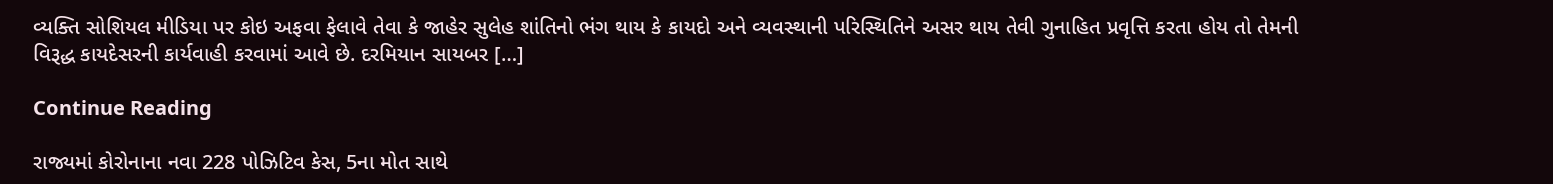વ્યક્તિ સોશિયલ મીડિયા પર કોઇ અફવા ફેલાવે તેવા કે જાહેર સુલેહ શાંતિનો ભંગ થાય કે કાયદો અને વ્યવસ્થાની પરિસ્થિતિને અસર થાય તેવી ગુનાહિત પ્રવૃત્તિ કરતા હોય તો તેમની વિરૂદ્ધ કાયદેસરની કાર્યવાહી કરવામાં આવે છે. દરમિયાન સાયબર […]

Continue Reading

રાજ્યમાં કોરોનાના નવા 228 પોઝિટિવ કેસ, 5ના મોત સાથે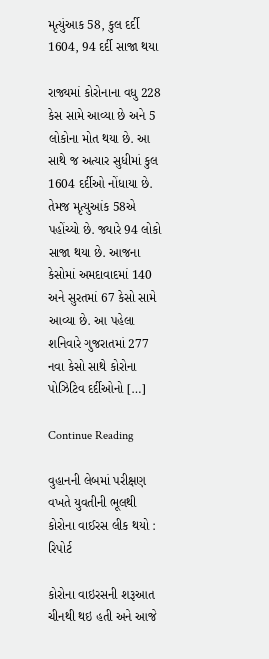મૃત્યુંઆક 58, કુલ દર્દી 1604, 94 દર્દી સાજા થયા

રાજ્યમાં કોરોનાના વધુ 228 કેસ સામે આવ્યા છે અને 5 લોકોના મોત થયા છે. આ સાથે જ અત્યાર સુધીમાં કુલ 1604 દર્દીઓ નોંધાયા છે. તેમજ મૃત્યુઆંક 58એ પહોંચ્યો છે. જ્યારે 94 લોકો સાજા થયા છે. આજના કેસોમાં અમદાવાદમાં 140 અને સુરતમાં 67 કેસો સામે આવ્યા છે. આ પહેલા શનિવારે ગુજરાતમાં 277 નવા કેસો સાથે કોરોના પોઝિટિવ દર્દીઓનો […]

Continue Reading

વુહાનની લેબમાં પરીક્ષણ વખતે યુવતીની ભૂલથી કોરોના વાઈરસ લીક થયો : રિપોર્ટ

કોરોના વાઇરસની શરૂઆત ચીનથી થઇ હતી અને આજે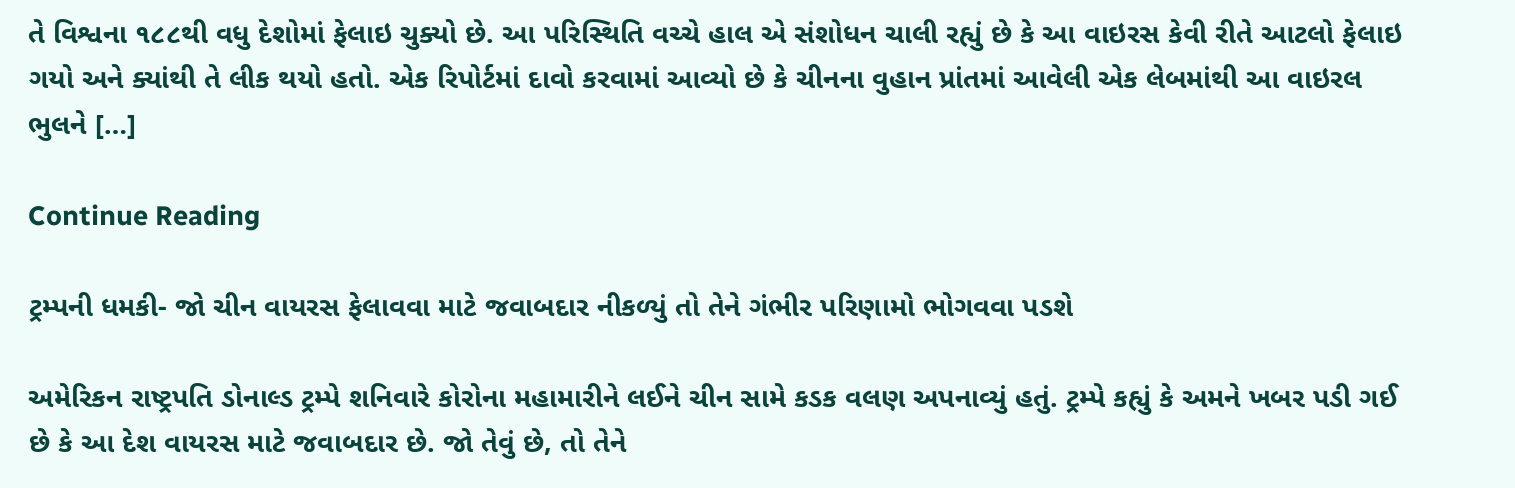તે વિશ્વના ૧૮૮થી વધુ દેશોમાં ફેલાઇ ચુક્યો છે. આ પરિસ્થિતિ વચ્ચે હાલ એ સંશોધન ચાલી રહ્યું છે કે આ વાઇરસ કેવી રીતે આટલો ફેલાઇ ગયો અને ક્યાંથી તે લીક થયો હતો. એક રિપોર્ટમાં દાવો કરવામાં આવ્યો છે કે ચીનના વુહાન પ્રાંતમાં આવેલી એક લેબમાંથી આ વાઇરલ ભુલને […]

Continue Reading

ટ્રમ્પની ધમકી- જો ચીન વાયરસ ફેલાવવા માટે જવાબદાર નીકળ્યું તો તેને ગંભીર પરિણામો ભોગવવા પડશે

અમેરિકન રાષ્ટ્રપતિ ડોનાલ્ડ ટ્રમ્પે શનિવારે કોરોના મહામારીને લઈને ચીન સામે કડક વલણ અપનાવ્યું હતું. ટ્રમ્પે કહ્યું કે અમને ખબર પડી ગઈ છે કે આ દેશ વાયરસ માટે જવાબદાર છે. જો તેવું છે, તો તેને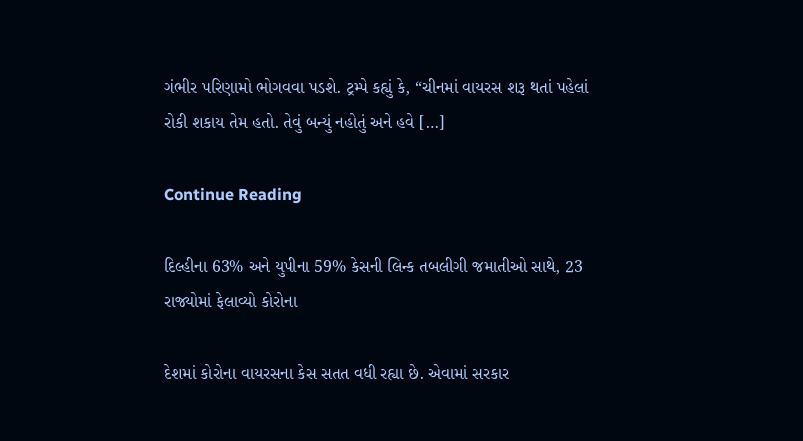ગંભીર પરિણામો ભોગવવા પડશે. ટ્રમ્પે કહ્યું કે, “ચીનમાં વાયરસ શરૂ થતાં પહેલાં રોકી શકાય તેમ હતો. તેવું બન્યું નહોતું અને હવે […]

Continue Reading

દિલ્હીના 63% અને યુપીના 59% કેસની લિન્ક તબલીગી જમાતીઓ સાથે, 23 રાજ્યોમાં ફેલાવ્યો કોરોના

દેશમાં કોરોના વાયરસના કેસ સતત વધી રહ્યા છે. એવામાં સરકાર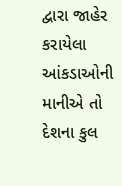દ્વારા જાહેર કરાયેલા આંકડાઓની માનીએ તો દેશના કુલ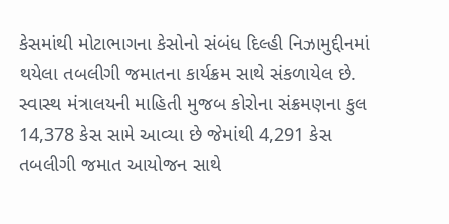કેસમાંથી મોટાભાગના કેસોનો સંબંધ દિલ્હી નિઝામુદ્દીનમાં થયેલા તબલીગી જમાતના કાર્યક્રમ સાથે સંકળાયેલ છે. સ્વાસ્થ મંત્રાલયની માહિતી મુજબ કોરોના સંક્રમણના કુલ 14,378 કેસ સામે આવ્યા છે જેમાંથી 4,291 કેસ તબલીગી જમાત આયોજન સાથે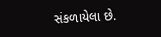સંકળાયેલા છે.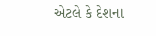એટલે કે દેશના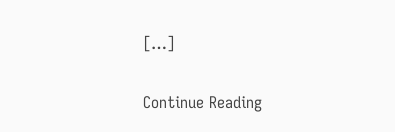[…]

Continue Reading